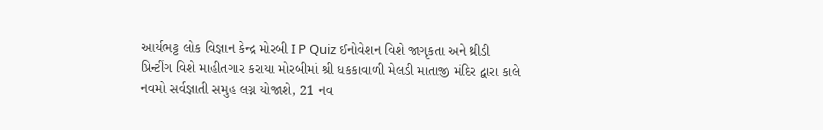આર્યભટ્ટ લોક વિજ્ઞાન કેન્દ્ર મોરબી I P Quiz ઈનોવેશન વિશે જાગૃકતા અને થ્રીડી પ્રિન્ટીંગ વિશે માહીતગાર કરાયા મોરબીમાં શ્રી ધકકાવાળી મેલડી માતાજી મંદિર દ્વારા કાલે નવમો સર્વજ્ઞાતી સમુહ લગ્ન યોજાશે, 21 નવ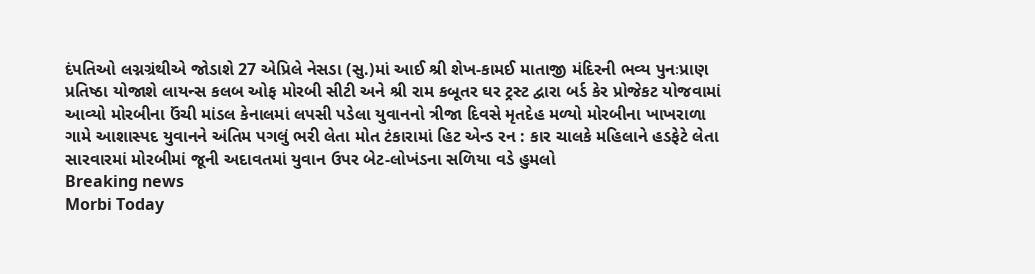દંપતિઓ લગ્નગ્રંથીએ જોડાશે 27 એપ્રિલે નેસડા (સુ.)માં આઈ શ્રી શેખ-કામઈ માતાજી મંદિરની ભવ્ય પુનઃપ્રાણ પ્રતિષ્ઠા યોજાશે લાયન્સ કલબ ઓફ મોરબી સીટી અને શ્રી રામ કબૂતર ઘર ટ્રસ્ટ દ્વારા બર્ડ કેર પ્રોજેકટ યોજવામાં આવ્યો મોરબીના ઉંચી માંડલ કેનાલમાં લપસી પડેલા યુવાનનો ત્રીજા દિવસે મૃતદેહ મળ્યો મોરબીના ખાખરાળા ગામે આશાસ્પદ યુવાનને અંતિમ પગલું ભરી લેતા મોત ટંકારામાં હિટ એન્ડ રન : કાર ચાલકે મહિલાને હડફેટે લેતા સારવારમાં મોરબીમાં જૂની અદાવતમાં યુવાન ઉપર બેટ-લોખંડના સળિયા વડે હુમલો
Breaking news
Morbi Today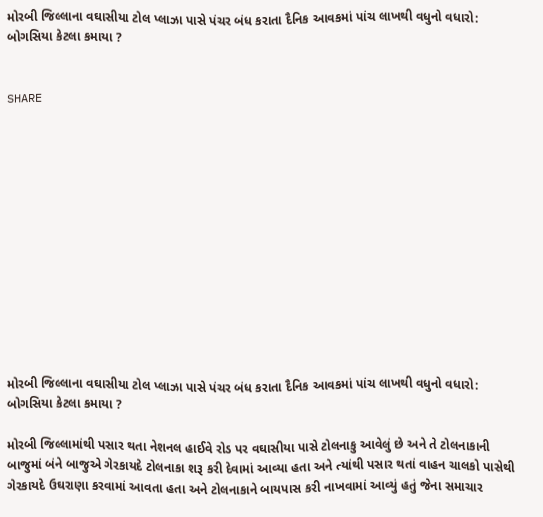મોરબી જિલ્લાના વઘાસીયા ટોલ પ્લાઝા પાસે પંચર બંધ કરાતા દૈનિક આવકમાં પાંચ લાખથી વધુનો વધારો: બોગસિયા કેટલા કમાયા ?


SHARE













મોરબી જિલ્લાના વઘાસીયા ટોલ પ્લાઝા પાસે પંચર બંધ કરાતા દૈનિક આવકમાં પાંચ લાખથી વધુનો વધારો: બોગસિયા કેટલા કમાયા ?

મોરબી જિલ્લામાંથી પસાર થતા નેશનલ હાઈવે રોડ પર વઘાસીયા પાસે ટોલનાકુ આવેલું છે અને તે ટોલનાકાની બાજુમાં બંને બાજુએ ગેરકાયદે ટોલનાકા શરૂ કરી દેવામાં આવ્યા હતા અને ત્યાંથી પસાર થતાં વાહન ચાલકો પાસેથી ગેરકાયદે ઉઘરાણા કરવામાં આવતા હતા અને ટોલનાકાને બાયપાસ કરી નાખવામાં આવ્યું હતું જેના સમાચાર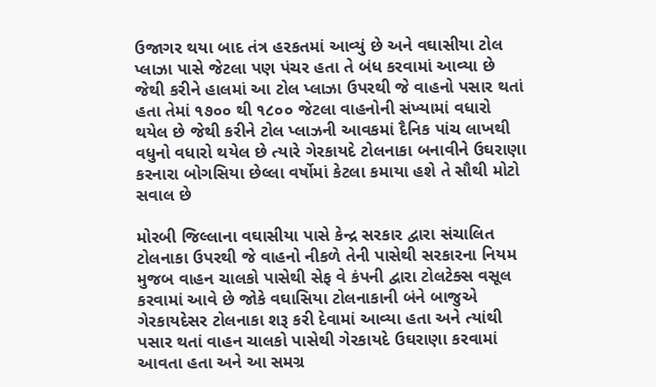ઉજાગર થયા બાદ તંત્ર હરકતમાં આવ્યું છે અને વઘાસીયા ટોલ પ્લાઝા પાસે જેટલા પણ પંચર હતા તે બંધ કરવામાં આવ્યા છે જેથી કરીને હાલમાં આ ટોલ પ્લાઝા ઉપરથી જે વાહનો પસાર થતાં હતા તેમાં ૧૭૦૦ થી ૧૮૦૦ જેટલા વાહનોની સંખ્યામાં વધારો થયેલ છે જેથી કરીને ટોલ પ્લાઝની આવકમાં દૈનિક પાંચ લાખથી વધુનો વધારો થયેલ છે ત્યારે ગેરકાયદે ટોલનાકા બનાવીને ઉઘરાણા કરનારા બોગસિયા છેલ્લા વર્ષોમાં કેટલા કમાયા હશે તે સૌથી મોટો સવાલ છે

મોરબી જિલ્લાના વઘાસીયા પાસે કેન્દ્ર સરકાર દ્વારા સંચાલિત ટોલનાકા ઉપરથી જે વાહનો નીકળે તેની પાસેથી સરકારના નિયમ મુજબ વાહન ચાલકો પાસેથી સેફ વે કંપની દ્વારા ટોલટેક્સ વસૂલ કરવામાં આવે છે જોકે વઘાસિયા ટોલનાકાની બંને બાજુએ ગેરકાયદેસર ટોલનાકા શરૂ કરી દેવામાં આવ્યા હતા અને ત્યાંથી પસાર થતાં વાહન ચાલકો પાસેથી ગેરકાયદે ઉઘરાણા કરવામાં આવતા હતા અને આ સમગ્ર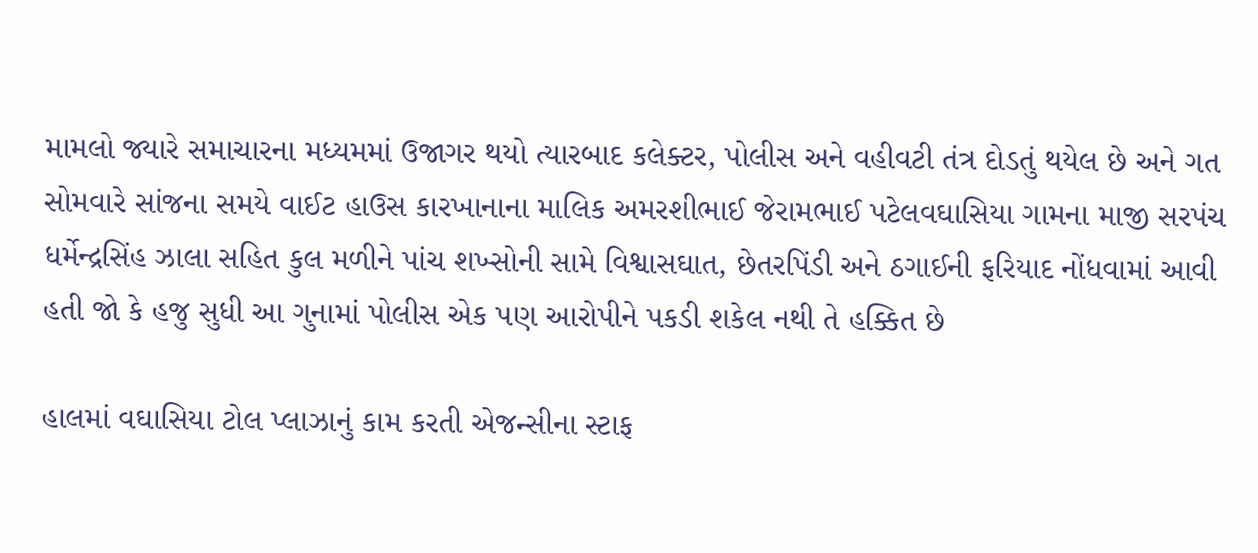મામલો જ્યારે સમાચારના મધ્યમમાં ઉજાગર થયો ત્યારબાદ કલેક્ટર, પોલીસ અને વહીવટી તંત્ર દોડતું થયેલ છે અને ગત સોમવારે સાંજના સમયે વાઈટ હાઉસ કારખાનાના માલિક અમરશીભાઈ જેરામભાઈ પટેલવઘાસિયા ગામના માજી સરપંચ ધર્મેન્દ્રસિંહ ઝાલા સહિત કુલ મળીને પાંચ શખ્સોની સામે વિશ્વાસઘાત, છેતરપિંડી અને ઠગાઈની ફરિયાદ નોંધવામાં આવી હતી જો કે હજુ સુધી આ ગુનામાં પોલીસ એક પણ આરોપીને પકડી શકેલ નથી તે હક્કિત છે

હાલમાં વઘાસિયા ટોલ પ્લાઝાનું કામ કરતી એજન્સીના સ્ટાફ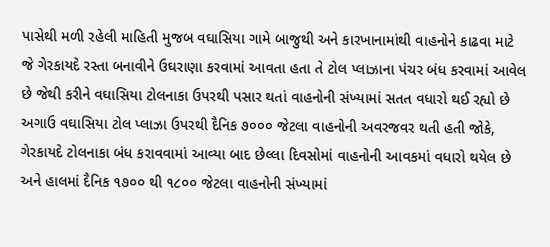પાસેથી મળી રહેલી માહિતી મુજબ વઘાસિયા ગામે બાજુથી અને કારખાનામાંથી વાહનોને કાઢવા માટે જે ગેરકાયદે રસ્તા બનાવીને ઉઘરાણા કરવામાં આવતા હતા તે ટોલ પ્લાઝાના પંચર બંધ કરવામાં આવેલ છે જેથી કરીને વઘાસિયા ટોલનાકા ઉપરથી પસાર થતાં વાહનોની સંખ્યામાં સતત વધારો થઈ રહ્યો છે અગાઉ વઘાસિયા ટોલ પ્લાઝા ઉપરથી દૈનિક ૭૦૦૦ જેટલા વાહનોની અવરજવર થતી હતી જોકે, ગેરકાયદે ટોલનાકા બંધ કરાવવામાં આવ્યા બાદ છેલ્લા દિવસોમાં વાહનોની આવકમાં વધારો થયેલ છે અને હાલમાં દૈનિક ૧૭૦૦ થી ૧૮૦૦ જેટલા વાહનોની સંખ્યામાં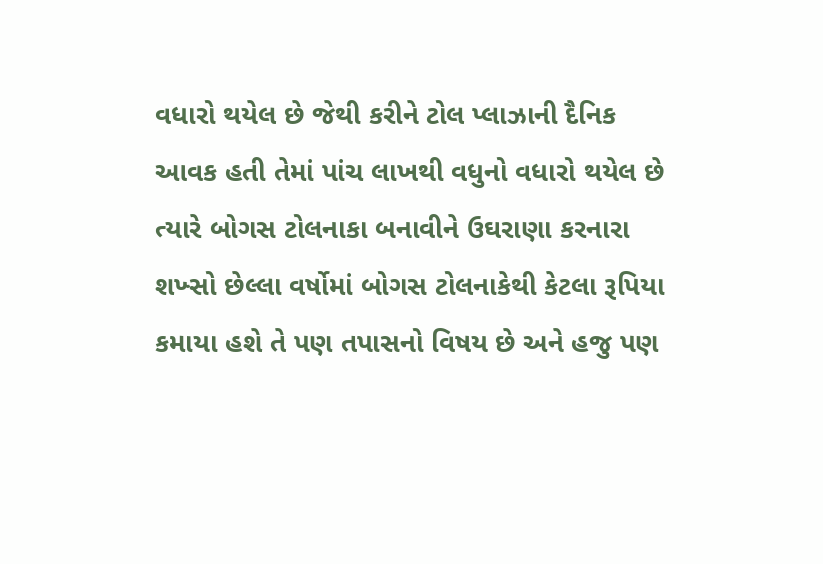વધારો થયેલ છે જેથી કરીને ટોલ પ્લાઝાની દૈનિક આવક હતી તેમાં પાંચ લાખથી વધુનો વધારો થયેલ છે ત્યારે બોગસ ટોલનાકા બનાવીને ઉઘરાણા કરનારા શખ્સો છેલ્લા વર્ષોમાં બોગસ ટોલનાકેથી કેટલા રૂપિયા કમાયા હશે તે પણ તપાસનો વિષય છે અને હજુ પણ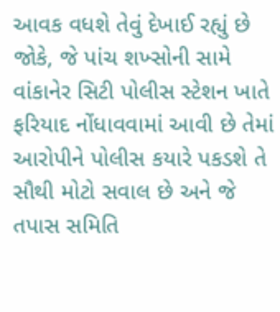આવક વધશે તેવું દેખાઈ રહ્યું છે જોકે, જે પાંચ શખ્સોની સામે વાંકાનેર સિટી પોલીસ સ્ટેશન ખાતે ફરિયાદ નોંધાવવામાં આવી છે તેમાં આરોપીને પોલીસ કયારે પકડશે તે સૌથી મોટો સવાલ છે અને જે તપાસ સમિતિ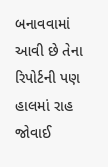બનાવવામાં આવી છે તેના રિપોર્ટની પણ હાલમાં રાહ જોવાઈ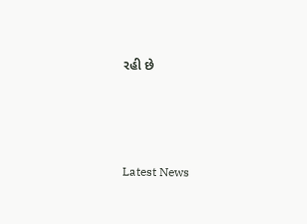રહી છે






Latest News